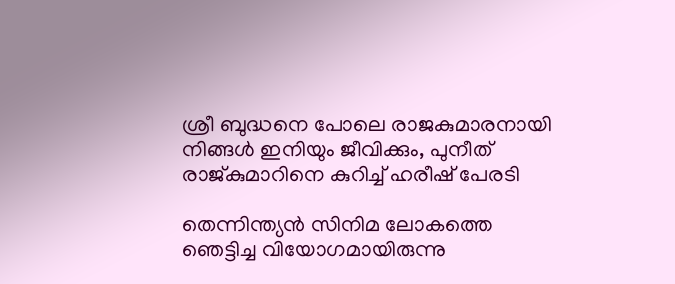ശ്രീ ബുദ്ധനെ പോലെ രാജകുമാരനായി നിങ്ങള്‍ ഇനിയും ജീവിക്കും, പുനീത് രാജ്കുമാറിനെ കുറിച്ച് ഹരീഷ് പേരടി

തെന്നിന്ത്യൻ സിനിമ ലോകത്തെ ഞെട്ടിച്ച വിയോഗമായിരുന്നു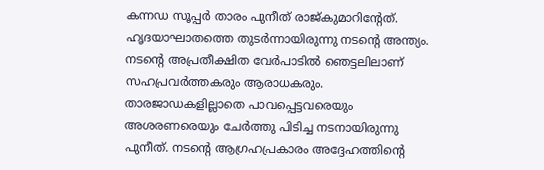കന്നഡ സൂപ്പർ താരം പുനീത് രാജ്കുമാറിന്റേത്. ഹൃദയാഘാതത്തെ തുടർന്നായിരുന്നു നടന്റെ അന്ത്യം. നടന്റെ അപ്രതീക്ഷിത വേർപാടിൽ ഞെട്ടലിലാണ് സഹപ്രവർത്തകരും ആരാധകരും. താരജാഡകളില്ലാതെ പാവപ്പെട്ടവരെയും അശരണരെയും ചേര്‍ത്തു പിടിച്ച നടനായിരുന്നു പുനീത്. നടന്റെ ആഗ്രഹപ്രകാരം അദ്ദേഹത്തിന്റെ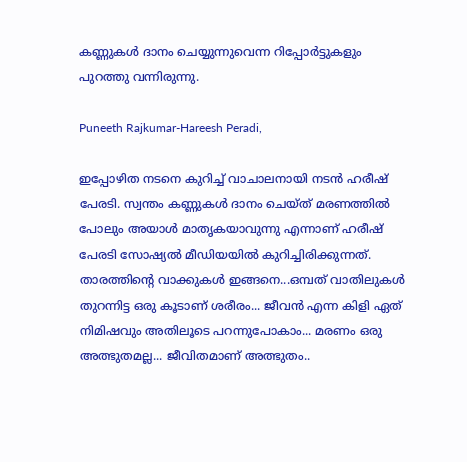കണ്ണുകള്‍ ദാനം ചെയ്യുന്നുവെന്ന റിപ്പോര്‍ട്ടുകളും പുറത്തു വന്നിരുന്നു.

Puneeth Rajkumar-Hareesh Peradi,

ഇപ്പോഴിത നടനെ കുറിച്ച് വാചാലനായി നടൻ ഹരീഷ് പേരടി. സ്വന്തം കണ്ണുകള്‍ ദാനം ചെയ്ത് മരണത്തില്‍ പോലും അയാള്‍ മാതൃകയാവുന്നു എന്നാണ് ഹരീഷ് പേരടി സോഷ്യല്‍ മീഡിയയില്‍ കുറിച്ചിരിക്കുന്നത്. താരത്തിന്റെ വാക്കുകൾ ഇങ്ങനെ...ഒമ്പത് വാതിലുകള്‍ തുറന്നിട്ട ഒരു കൂടാണ് ശരീരം... ജീവന്‍ എന്ന കിളി ഏത് നിമിഷവും അതിലൂടെ പറന്നുപോകാം... മരണം ഒരു അത്ഭുതമല്ല... ജീവിതമാണ് അത്ഭുതം..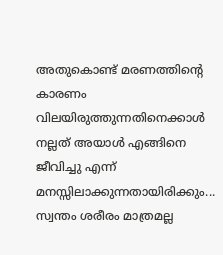അതുകൊണ്ട് മരണത്തിന്റെ കാരണം വിലയിരുത്തുന്നതിനെക്കാള്‍ നല്ലത് അയാള്‍ എങ്ങിനെ ജീവിച്ചു എന്ന് മനസ്സിലാക്കുന്നതായിരിക്കും... സ്വന്തം ശരീരം മാത്രമല്ല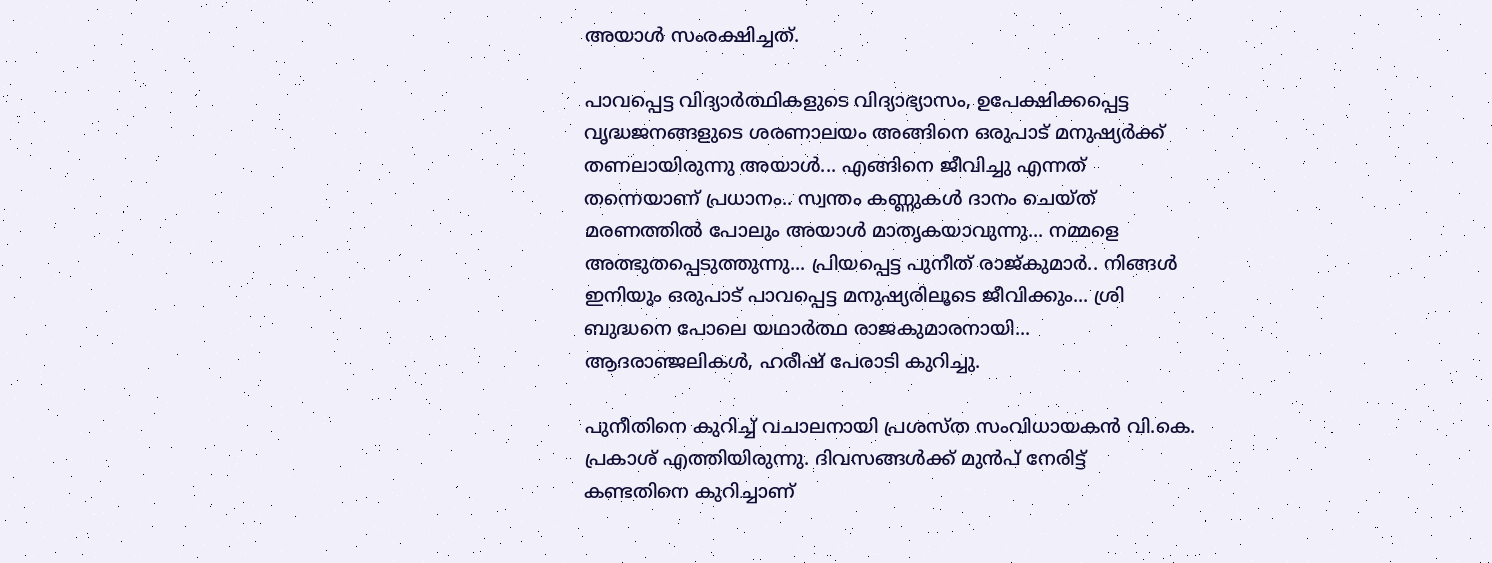അയാള്‍ സംരക്ഷിച്ചത്.

പാവപ്പെട്ട വിദ്യാര്‍ത്ഥികളുടെ വിദ്യാഭ്യാസം, ഉപേക്ഷിക്കപ്പെട്ട വൃദ്ധജനങ്ങളുടെ ശരണാലയം അങ്ങിനെ ഒരുപാട് മനുഷ്യര്‍ക്ക് തണലായിരുന്നു അയാള്‍... എങ്ങിനെ ജീവിച്ചു എന്നത് തന്നെയാണ് പ്രധാനം.. സ്വന്തം കണ്ണുകള്‍ ദാനം ചെയ്ത് മരണത്തില്‍ പോലും അയാള്‍ മാതൃകയാവുന്നു... നമ്മളെ അത്ഭുതപ്പെടുത്തുന്നു... പ്രിയപ്പെട്ട പുനീത് രാജ്കുമാര്‍.. നിങ്ങള്‍ ഇനിയും ഒരുപാട് പാവപ്പെട്ട മനുഷ്യരിലൂടെ ജീവിക്കും... ശ്രി ബുദ്ധനെ പോലെ യഥാര്‍ത്ഥ രാജകുമാരനായി... ആദരാഞ്ജലികള്‍, ഹരീഷ് പേരാടി കുറിച്ചു.

പുനീതിനെ കുറിച്ച് വചാലനായി പ്രശസ്ത സംവിധായകന്‍ വി.കെ. പ്രകാശ് എത്തിയിരുന്നു. ദിവസങ്ങൾക്ക് മുൻപ് നേരിട്ട് കണ്ടതിനെ കുറിച്ചാണ്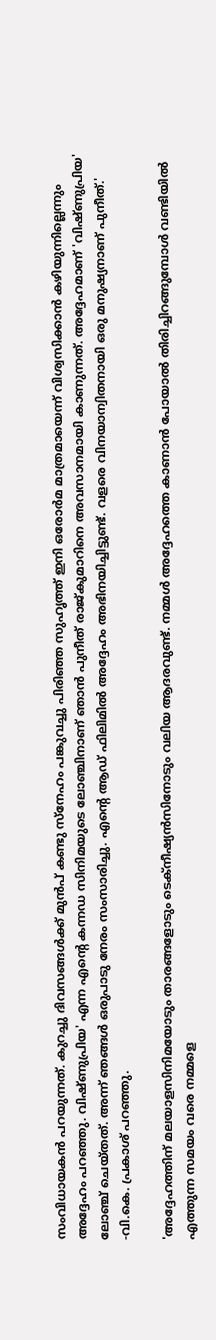സംവിധായകൻ പറയുന്നത്. കുറച്ചു ദിവസങ്ങള്‍ക്ക് മുന്‍പ് കണ്ടു സ്‌നേഹം പങ്കുവച്ചു പിരിഞ്ഞ സുഹൃത്ത് ഇനി ഒരോര്‍മ മാത്രമായെന്ന് വിശ്വസിക്കാന്‍ കഴിയുന്നില്ലെന്നും അദ്ദേഹം പറഞ്ഞു. വിഷ്ണുപ്രിയ' എന്ന എന്റെ കന്നഡ സിനിമയുടെ ലോഞ്ചിനാണ് ഞാന്‍ പുനീത് രാജ്കുമാറിനെ അവസാനമായി കാണുന്നത്. അദ്ദേഹമാണ് 'വിഷ്ണുപ്രിയ' ലോഞ്ച് ചെയ്തത്. അന്ന് ഞങ്ങള്‍ ഒരുപാടു നേരം സംസാരിച്ചു. എന്റെ ആഡ് ഫിലിമില്‍ അദ്ദേഹം അഭിനയിച്ചിട്ടുണ്ട്. വളരെ വിനയാന്വിതനായി ഒരു മനുഷ്യനാണ് പുനീത്.' -വി.കെ. പ്രകാശ് പറഞ്ഞു.

'അദ്ദേഹത്തിന് മലയാളസിനിമയോടും താരങ്ങളോടും ടെക്നീഷ്യന്‍സിനോടും വലിയ ആദരവുണ്ട്. നമ്മള്‍ അദ്ദേഹത്തെ കാണാന്‍ പോയാല്‍ തിരിച്ചിറങ്ങുമ്പോള്‍ വണ്ടിയില്‍ എത്തുന്ന സമയം വരെ നമ്മളെ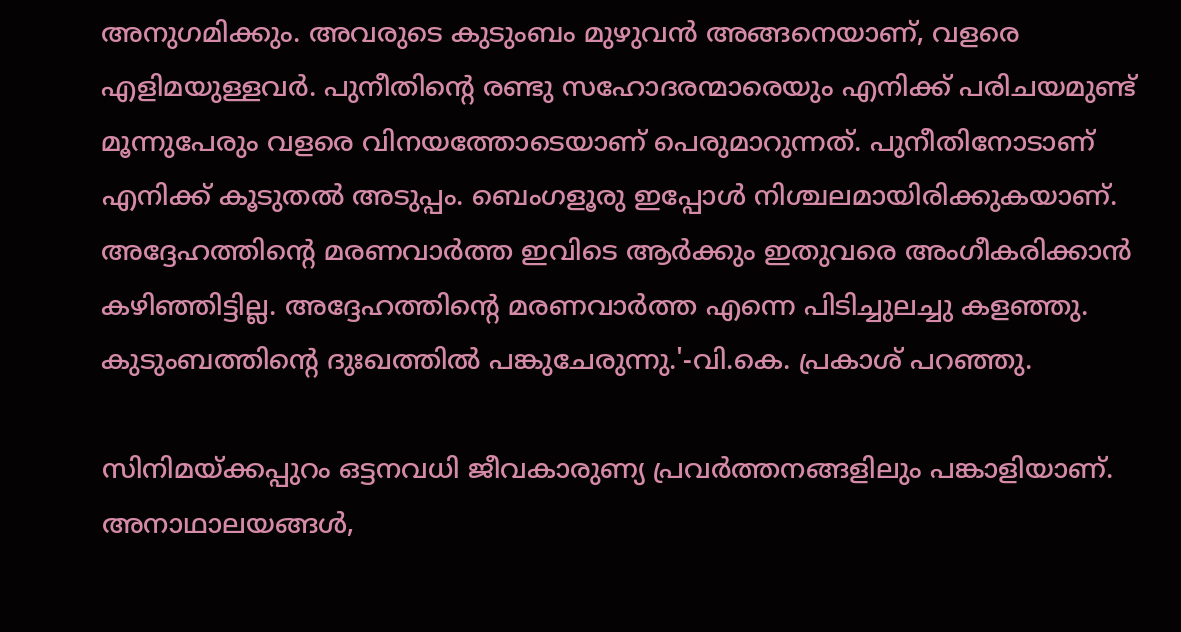അനുഗമിക്കും. അവരുടെ കുടുംബം മുഴുവന്‍ അങ്ങനെയാണ്, വളരെ എളിമയുള്ളവര്‍. പുനീതിന്റെ രണ്ടു സഹോദരന്മാരെയും എനിക്ക് പരിചയമുണ്ട് മൂന്നുപേരും വളരെ വിനയത്തോടെയാണ് പെരുമാറുന്നത്. പുനീതിനോടാണ് എനിക്ക് കൂടുതല്‍ അടുപ്പം. ബെംഗളൂരു ഇപ്പോള്‍ നിശ്ചലമായിരിക്കുകയാണ്. അദ്ദേഹത്തിന്റെ മരണവാര്‍ത്ത ഇവിടെ ആര്‍ക്കും ഇതുവരെ അംഗീകരിക്കാന്‍ കഴിഞ്ഞിട്ടില്ല. അദ്ദേഹത്തിന്റെ മരണവാര്‍ത്ത എന്നെ പിടിച്ചുലച്ചു കളഞ്ഞു. കുടുംബത്തിന്റെ ദുഃഖത്തില്‍ പങ്കുചേരുന്നു.'-വി.കെ. പ്രകാശ് പറഞ്ഞു.

സിനിമയ്ക്കപ്പുറം ഒട്ടനവധി ജീവകാരുണ്യ പ്രവര്‍ത്തനങ്ങളിലും പങ്കാളിയാണ്. അനാഥാലയങ്ങള്‍,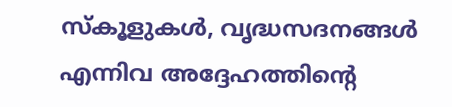സ്‌കൂളുകള്‍, വൃദ്ധസദനങ്ങള്‍ എന്നിവ അദ്ദേഹത്തിന്റെ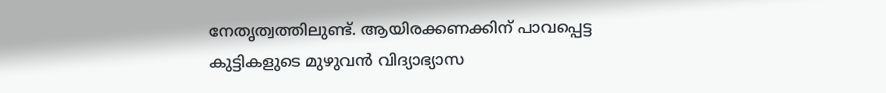നേതൃത്വത്തിലുണ്ട്. ആയിരക്കണക്കിന് പാവപ്പെട്ട കുട്ടികളുടെ മുഴുവന്‍ വിദ്യാഭ്യാസ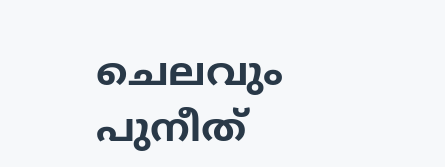ചെലവും പുനീത്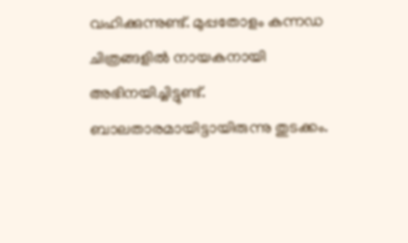വഹിക്കുന്നുണ്ട്. മുപ്പതോളം കന്നഡ ചിത്രങ്ങളില്‍ നായകനായി അഭിനയിച്ചിട്ടുണ്ട്. ബാലതാരമായിട്ടായിരുന്നു തുടക്കം.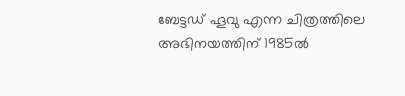ബേട്ടഡ് ഹൂവു എന്ന ചിത്രത്തിലെ അഭിനയത്തിന് 1985ല്‍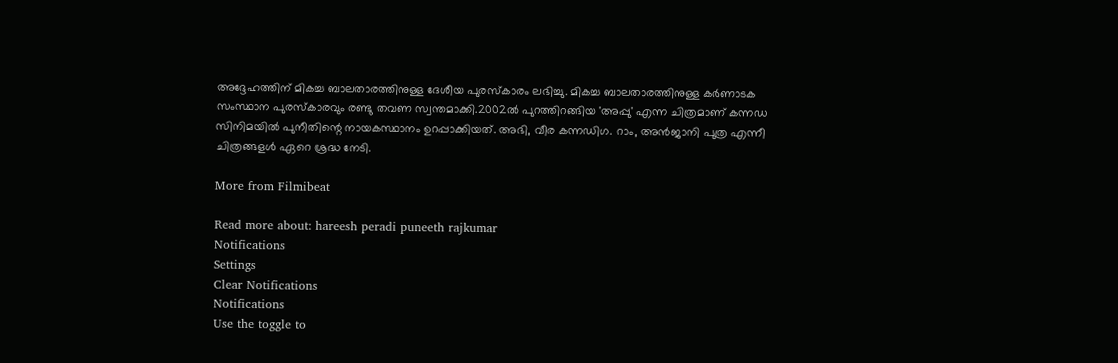അദ്ദേഹത്തിന് മികച്ച ബാലതാരത്തിനുള്ള ദേശീയ പുരസ്‌കാരം ലഭിച്ചു. മികച്ച ബാലതാരത്തിനുള്ള കര്‍ണാടക സംസ്ഥാന പുരസ്‌കാരവും രണ്ടു തവണ സ്വന്തമാക്കി.2002ല്‍ പുറത്തിറങ്ങിയ 'അപ്പു' എന്ന ചിത്രമാണ് കന്നഡ സിനിമയില്‍ പുനീതിന്റെ നായകസ്ഥാനം ഉറപ്പാക്കിയത്. അഭി, വീര കന്നഡിഗ. റാം, അന്‍ജാനി പുത്ര എന്നീ ചിത്രങ്ങളള്‍ ഏറെ ശ്രദ്ധ നേടി.

More from Filmibeat

Read more about: hareesh peradi puneeth rajkumar
Notifications
Settings
Clear Notifications
Notifications
Use the toggle to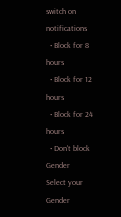switch on notifications
  • Block for 8 hours
  • Block for 12 hours
  • Block for 24 hours
  • Don't block
Gender
Select your Gender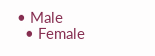• Male
  • Female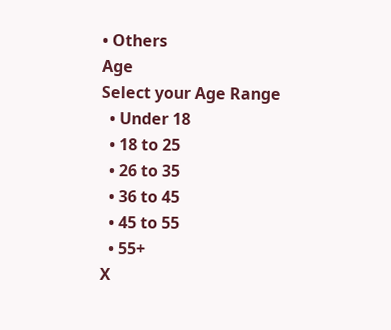• Others
Age
Select your Age Range
  • Under 18
  • 18 to 25
  • 26 to 35
  • 36 to 45
  • 45 to 55
  • 55+
X